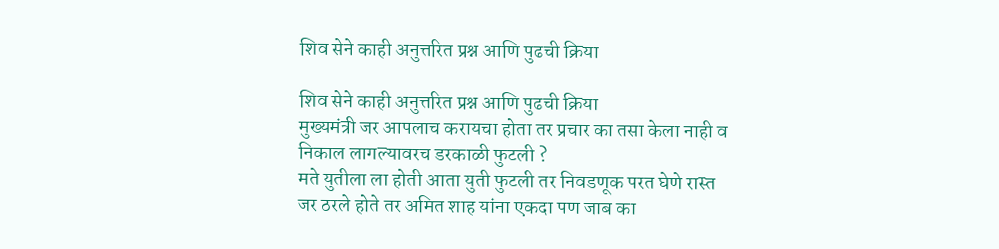शिव सेने काही अनुत्तरित प्रश्न आणि पुढची क्रिया

शिव सेने काही अनुत्तरित प्रश्न आणि पुढची क्रिया
मुख्यमंत्री जर आपलाच करायचा होता तर प्रचार का तसा केला नाही व निकाल लागल्यावरच डरकाळी फुटली ?
मते युतीला ला होती आता युती फुटली तर निवडणूक परत घेणे रास्त
जर ठरले होते तर अमित शाह यांना एकदा पण जाब का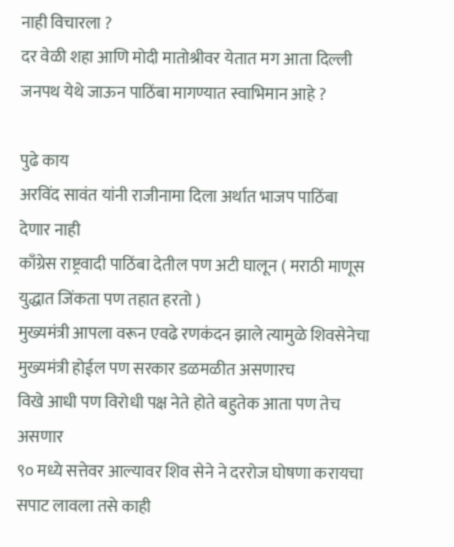नाही विचारला ?
दर वेळी शहा आणि मोदी मातोश्रीवर येतात मग आता दिल्ली जनपथ येथे जाऊन पाठिंबा मागण्यात स्वाभिमान आहे ?

पुढे काय
अरविंद सावंत यांनी राजीनामा दिला अर्थात भाजप पाठिंबा देणार नाही
काँग्रेस राष्ट्रवादी पाठिंबा देतील पण अटी घालून ( मराठी माणूस युद्धात जिंकता पण तहात हरतो )
मुख्यमंत्री आपला वरून एवढे रणकंदन झाले त्यामुळे शिवसेनेचा मुख्यमंत्री होईल पण सरकार डळमळीत असणारच
विखे आधी पण विरोधी पक्ष नेते होते बहुतेक आता पण तेच असणार
९० मध्ये सत्तेवर आल्यावर शिव सेने ने दररोज घोषणा करायचा सपाट लावला तसे काही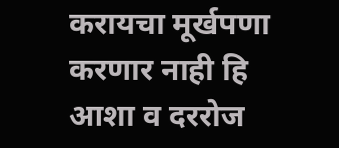करायचा मूर्खपणा करणार नाही हि आशा व दररोज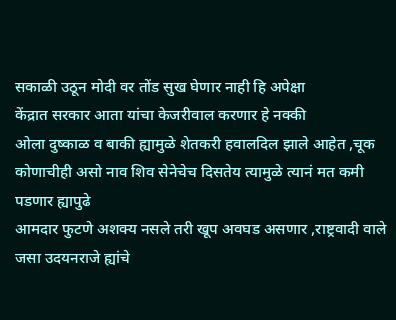सकाळी उठून मोदी वर तोंड सुख घेणार नाही हि अपेक्षा
केंद्रात सरकार आता यांचा केजरीवाल करणार हे नक्की
ओला दुष्काळ व बाकी ह्यामुळे शेतकरी हवालदिल झाले आहेत ,चूक कोणाचीही असो नाव शिव सेनेचेच दिसतेय त्यामुळे त्यानं मत कमी पडणार ह्यापुढे
आमदार फुटणे अशक्य नसले तरी खूप अवघड असणार ,राष्ट्रवादी वाले जसा उदयनराजे ह्यांचे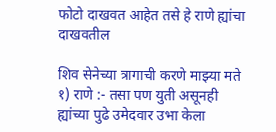फोटो दाखवत आहेत तसे हे राणे ह्यांचा दाखवतील

शिव सेनेच्या त्रागाची करणे माझ्या मते
१) राणे :- तसा पण युती असूनही ह्यांच्या पुढे उमेदवार उभा केला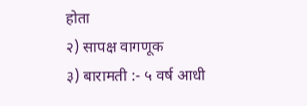होता
२) सापक्ष वागणूक
३) बारामती :- ५ वर्ष आधी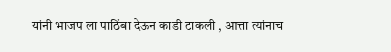यांनी भाजप ला पाठिंबा देऊन काडी टाकली , आत्ता त्यांनाच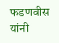फडणवीस यांनी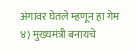अंगावर घेतले म्हणून हा गेम
४) मुख्यमंत्री बनायचे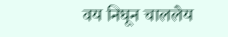वय निघून चाललेय